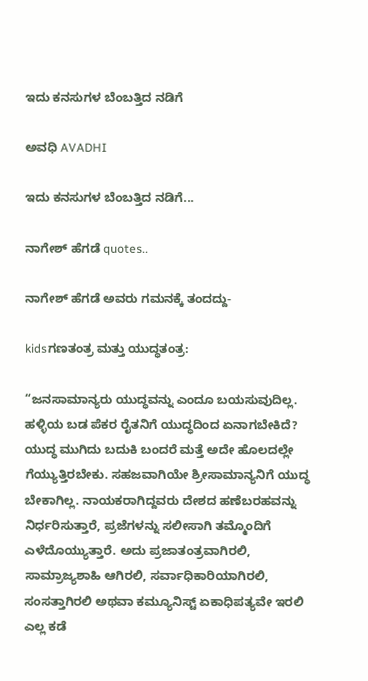ಇದು ಕನಸುಗಳ ಬೆಂಬತ್ತಿದ ನಡಿಗೆ‍

ಅವಧಿ AVADHI

ಇದು ಕನಸುಗಳ ಬೆಂಬತ್ತಿದ ನಡಿಗೆ...

ನಾಗೇಶ್ ಹೆಗಡೆ quotes..

ನಾಗೇಶ್ ಹೆಗಡೆ ಅವರು ಗಮನಕ್ಕೆ ತಂದದ್ದು-

kidsಗಣತಂತ್ರ ಮತ್ತು ಯುದ್ಧತಂತ್ರ:

“ಜನಸಾಮಾನ್ಯರು ಯುದ್ಧವನ್ನು ಎಂದೂ ಬಯಸುವುದಿಲ್ಲ. ಹಳ್ಳಿಯ ಬಡ ಪೆಕರ ರೈತನಿಗೆ ಯುದ್ಧದಿಂದ ಏನಾಗಬೇಕಿದೆ? ಯುದ್ಧ ಮುಗಿದು ಬದುಕಿ ಬಂದರೆ ಮತ್ತೆ ಅದೇ ಹೊಲದಲ್ಲೇ ಗೆಯ್ಯುತ್ತಿರಬೇಕು. ಸಹಜವಾಗಿಯೇ ಶ್ರೀಸಾಮಾನ್ಯನಿಗೆ ಯುದ್ಧ ಬೇಕಾಗಿಲ್ಲ. ನಾಯಕರಾಗಿದ್ದವರು ದೇಶದ ಹಣೆಬರಹವನ್ನು ನಿರ್ಧರಿಸುತ್ತಾರೆ, ಪ್ರಜೆಗಳನ್ನು ಸಲೀಸಾಗಿ ತಮ್ಮೊಂದಿಗೆ ಎಳೆದೊಯ್ಯುತ್ತಾರೆ. ಅದು ಪ್ರಜಾತಂತ್ರವಾಗಿರಲಿ, ಸಾಮ್ರಾಜ್ಯಶಾಹಿ ಆಗಿರಲಿ, ಸರ್ವಾಧಿಕಾರಿಯಾಗಿರಲಿ, ಸಂಸತ್ತಾಗಿರಲಿ ಅಥವಾ ಕಮ್ಯೂನಿಸ್ಟ್ ಏಕಾಧಿಪತ್ಯವೇ ಇರಲಿ ಎಲ್ಲ ಕಡೆ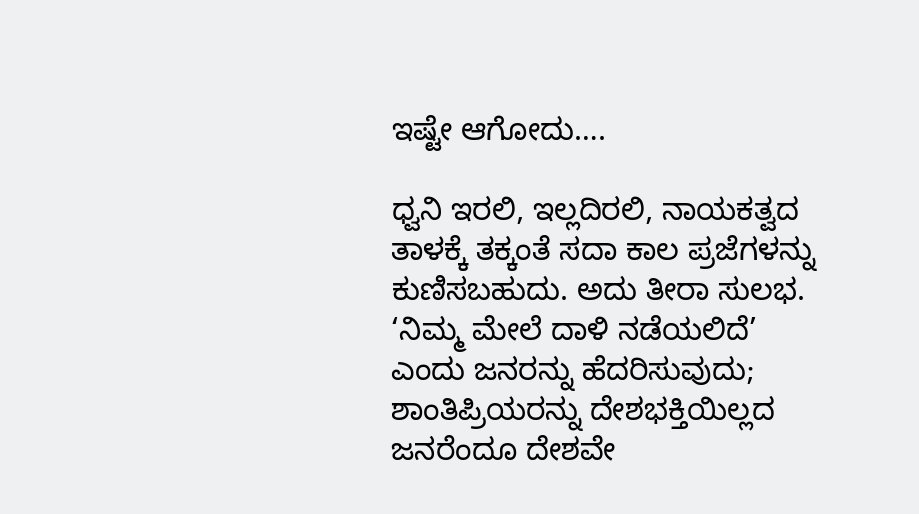ಇಷ್ಟೇ ಆಗೋದು….

ಧ್ವನಿ ಇರಲಿ, ಇಲ್ಲದಿರಲಿ, ನಾಯಕತ್ವದ ತಾಳಕ್ಕೆ ತಕ್ಕಂತೆ ಸದಾ ಕಾಲ ಪ್ರಜೆಗಳನ್ನು ಕುಣಿಸಬಹುದು. ಅದು ತೀರಾ ಸುಲಭ. ‘ನಿಮ್ಮ ಮೇಲೆ ದಾಳಿ ನಡೆಯಲಿದೆ’ ಎಂದು ಜನರನ್ನು ಹೆದರಿಸುವುದು; ಶಾಂತಿಪ್ರಿಯರನ್ನು ದೇಶಭಕ್ತಿಯಿಲ್ಲದ ಜನರೆಂದೂ ದೇಶವೇ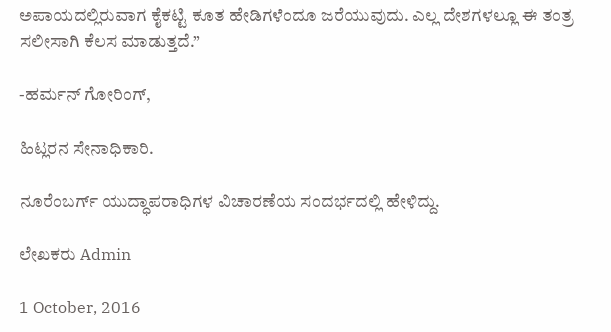ಅಪಾಯದಲ್ಲಿರುವಾಗ ಕೈಕಟ್ಟಿ ಕೂತ ಹೇಡಿಗಳೆಂದೂ ಜರೆಯುವುದು. ಎಲ್ಲ ದೇಶಗಳಲ್ಲೂ ಈ ತಂತ್ರ ಸಲೀಸಾಗಿ ಕೆಲಸ ಮಾಡುತ್ತದೆ.”

-ಹರ್ಮನ್ ಗೋರಿಂಗ್,

ಹಿಟ್ಲರನ ಸೇನಾಧಿಕಾರಿ.

ನೂರೆಂಬರ್ಗ್ ಯುದ್ಧಾಪರಾಧಿಗಳ ವಿಚಾರಣೆಯ ಸಂದರ್ಭದಲ್ಲಿ ಹೇಳಿದ್ದು.

ಲೇಖಕರು Admin

1 October, 2016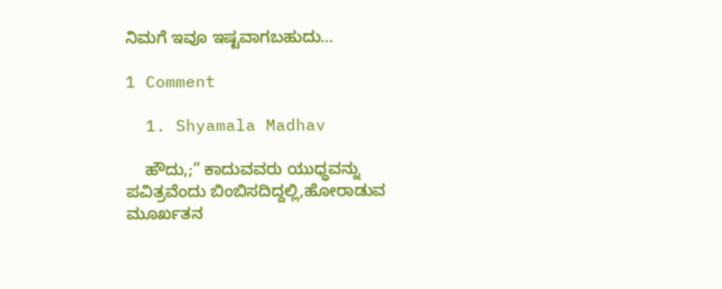ನಿಮಗೆ ಇವೂ ಇಷ್ಟವಾಗಬಹುದು…

1 Comment

  1. Shyamala Madhav

    ಹೌದು,;” ಕಾದುವವರು ಯುಧ್ಧವನ್ನು ಪವಿತ್ರವೆಂದು ಬಿಂಬಿಸದಿದ್ದಲ್ಲಿ,ಹೋರಾಡುವ ಮೂರ್ಖತನ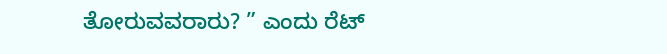ತೋರುವವರಾರು? ” ಎಂದು ರೆಟ್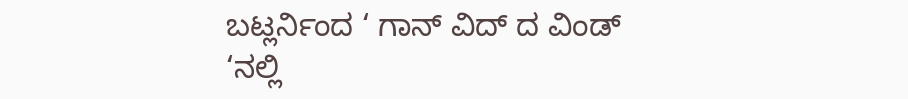ಬಟ್ಲರ್ನಿಂದ ‘ ಗಾನ್ ವಿದ್ ದ ವಿಂಡ್ ‘ನಲ್ಲಿ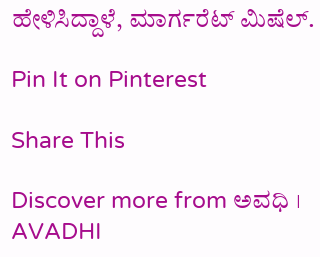ಹೇಳಿಸಿದ್ದಾಳೆ, ಮಾರ್ಗರೆಟ್ ಮಿಷೆಲ್.

Pin It on Pinterest

Share This

Discover more from ಅವಧಿ । AVADHI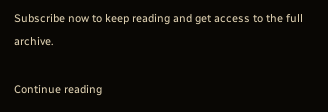Subscribe now to keep reading and get access to the full archive.

Continue reading